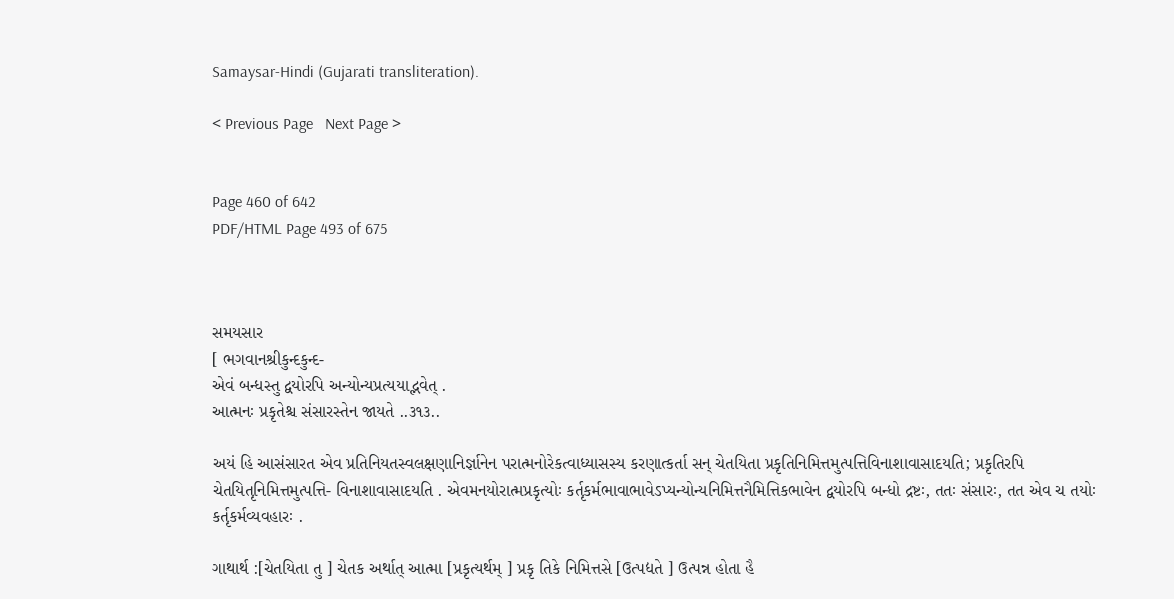Samaysar-Hindi (Gujarati transliteration).

< Previous Page   Next Page >


Page 460 of 642
PDF/HTML Page 493 of 675



સમયસાર
[ ભગવાનશ્રીકુન્દકુન્દ-
એવં બન્ધસ્તુ દ્વયોરપિ અન્યોન્યપ્રત્યયાદ્ભવેત્ .
આત્મનઃ પ્રકૃતેશ્ચ સંસારસ્તેન જાયતે ..૩૧૩..

અયં હિ આસંસારત એવ પ્રતિનિયતસ્વલક્ષણાનિર્જ્ઞાનેન પરાત્મનોરેકત્વાધ્યાસસ્ય કરણાત્કર્તા સન્ ચેતયિતા પ્રકૃતિનિમિત્તમુત્પત્તિવિનાશાવાસાદયતિ; પ્રકૃતિરપિ ચેતયિતૃનિમિત્તમુત્પત્તિ- વિનાશાવાસાદયતિ . એવમનયોરાત્મપ્રકૃત્યોઃ કર્તૃકર્મભાવાભાવેઽપ્યન્યોન્યનિમિત્તનૈમિત્તિકભાવેન દ્વયોરપિ બન્ધો દ્રષ્ટઃ, તતઃ સંસારઃ, તત એવ ચ તયોઃ કર્તૃકર્મવ્યવહારઃ .

ગાથાર્થ :[ચેતયિતા તુ ] ચેતક અર્થાત્ આત્મા [પ્રકૃત્યર્થમ્ ] પ્રકૃ તિકે નિમિત્તસે [ઉત્પદ્યતે ] ઉત્પન્ન હોતા હૈ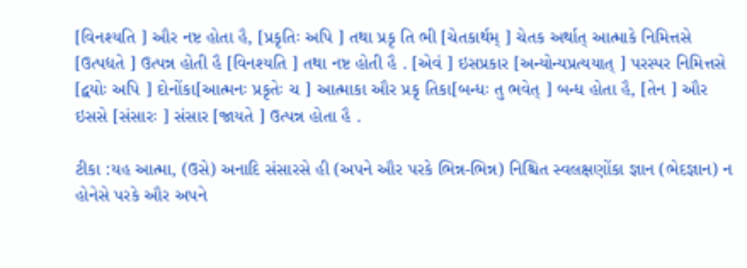[વિનશ્યતિ ] ઔર નષ્ટ હોતા હૈ, [પ્રકૃતિઃ અપિ ] તથા પ્રકૃ તિ ભી [ચેતકાર્થમ્ ] ચેતક અર્થાત્ આત્માકે નિમિત્તસે [ઉત્પદ્યતે ] ઉત્પન્ન હોતી હૈ [વિનશ્યતિ ] તથા નષ્ટ હોતી હૈ . [એવં ] ઇસપ્રકાર [અન્યોન્યપ્રત્યયાત્ ] પરસ્પર નિમિત્તસે [દ્વયોઃ અપિ ] દોનોંકા[આત્મનઃ પ્રકૃતેઃ ચ ] આત્માકા ઔર પ્રકૃ તિકા[બન્ધઃ તુ ભવેત્ ] બન્ધ હોતા હૈ, [તેન ] ઔર ઇસસે [સંસારઃ ] સંસાર [જાયતે ] ઉત્પન્ન હોતા હૈ .

ટીકા :યહ આત્મા, (ઉસે) અનાદિ સંસારસે હી (અપને ઔર પરકે ભિન્ન-ભિન્ન) નિશ્ચિત સ્વલક્ષણોંકા જ્ઞાન (ભેદજ્ઞાન) ન હોનેસે પરકે ઔર અપને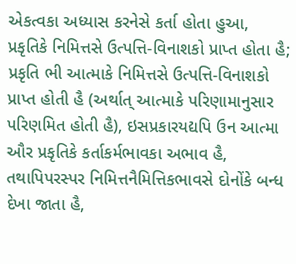એકત્વકા અધ્યાસ કરનેસે કર્તા હોતા હુઆ, પ્રકૃતિકે નિમિત્તસે ઉત્પત્તિ-વિનાશકો પ્રાપ્ત હોતા હૈ; પ્રકૃતિ ભી આત્માકે નિમિત્તસે ઉત્પત્તિ-વિનાશકો પ્રાપ્ત હોતી હૈ (અર્થાત્ આત્માકે પરિણામાનુસાર પરિણમિત હોતી હૈ), ઇસપ્રકારયદ્યપિ ઉન આત્મા ઔર પ્રકૃતિકે કર્તાકર્મભાવકા અભાવ હૈ, તથાપિપરસ્પર નિમિત્તનૈમિત્તિકભાવસે દોનોંકે બન્ધ દેખા જાતા હૈ,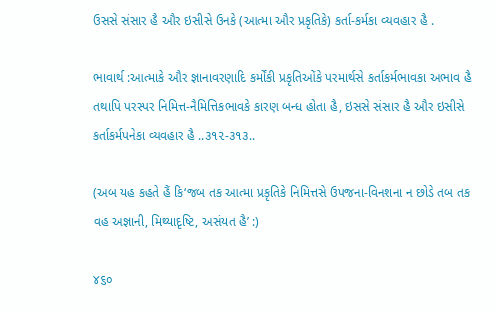ઉસસે સંસાર હૈ ઔર ઇસીસે ઉનકે (આત્મા ઔર પ્રકૃતિકે) કર્તા-કર્મકા વ્યવહાર હૈ .

ભાવાર્થ :આત્માકે ઔર જ્ઞાનાવરણાદિ કર્મોંકી પ્રકૃતિઓંકે પરમાર્થસે કર્તાકર્મભાવકા અભાવ હૈ તથાપિ પરસ્પર નિમિત્ત-નૈમિત્તિકભાવકે કારણ બન્ધ હોતા હૈ, ઇસસે સંસાર હૈ ઔર ઇસીસે કર્તાકર્મપનેકા વ્યવહાર હૈ ..૩૧૨-૩૧૩..

(અબ યહ કહતે હૈં કિ‘જબ તક આત્મા પ્રકૃતિકે નિમિત્તસે ઉપજના-વિનશના ન છોડે તબ તક વહ અજ્ઞાની, મિથ્યાદૃષ્ટિ, અસંયત હૈ’ :)

૪૬૦